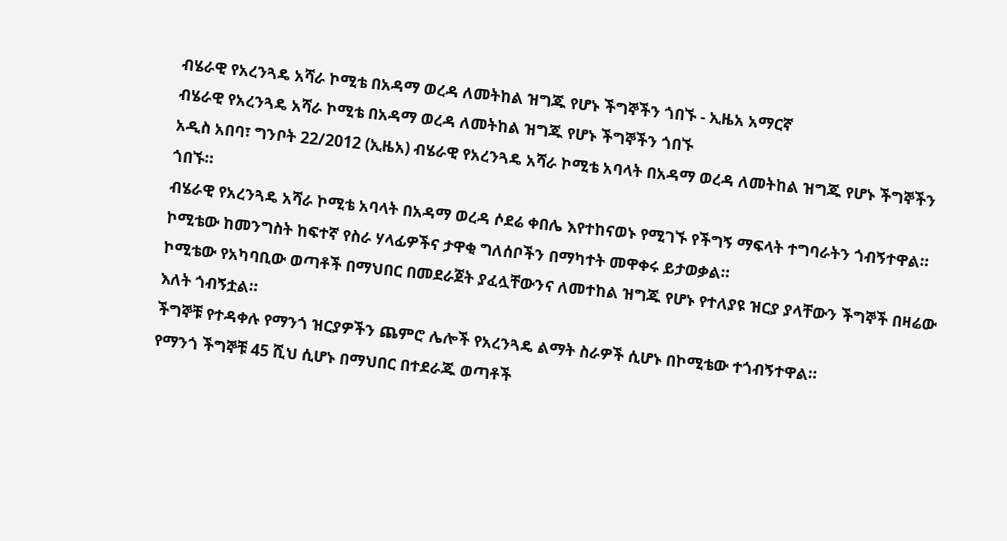ብሄራዊ የአረንጓዴ አሻራ ኮሚቴ በአዳማ ወረዳ ለመትከል ዝግጁ የሆኑ ችግኞችን ጎበኙ - ኢዜአ አማርኛ
ብሄራዊ የአረንጓዴ አሻራ ኮሚቴ በአዳማ ወረዳ ለመትከል ዝግጁ የሆኑ ችግኞችን ጎበኙ
አዲስ አበባ፣ ግንቦት 22/2012 (ኢዜአ) ብሄራዊ የአረንጓዴ አሻራ ኮሚቴ አባላት በአዳማ ወረዳ ለመትከል ዝግጁ የሆኑ ችግኞችን ጎበኙ።
ብሄራዊ የአረንጓዴ አሻራ ኮሚቴ አባላት በአዳማ ወረዳ ሶደሬ ቀበሌ እየተከናወኑ የሚገኙ የችግኝ ማፍላት ተግባራትን ጎብኝተዋል።
ኮሚቴው ከመንግስት ከፍተኛ የስራ ሃላፊዎችና ታዋቂ ግለሰቦችን በማካተት መዋቀሩ ይታወቃል።
ኮሚቴው የአካባቢው ወጣቶች በማህበር በመደራጀት ያፈሏቸውንና ለመተከል ዝግጁ የሆኑ የተለያዩ ዝርያ ያላቸውን ችግኞች በዛሬው እለት ጎብኝቷል።
ችግኞቹ የተዳቀሉ የማንጎ ዝርያዎችን ጨምሮ ሌሎች የአረንጓዴ ልማት ስራዎች ሲሆኑ በኮሚቴው ተጎብኝተዋል።
የማንጎ ችግኞቹ 45 ሺህ ሲሆኑ በማህበር በተደራጁ ወጣቶች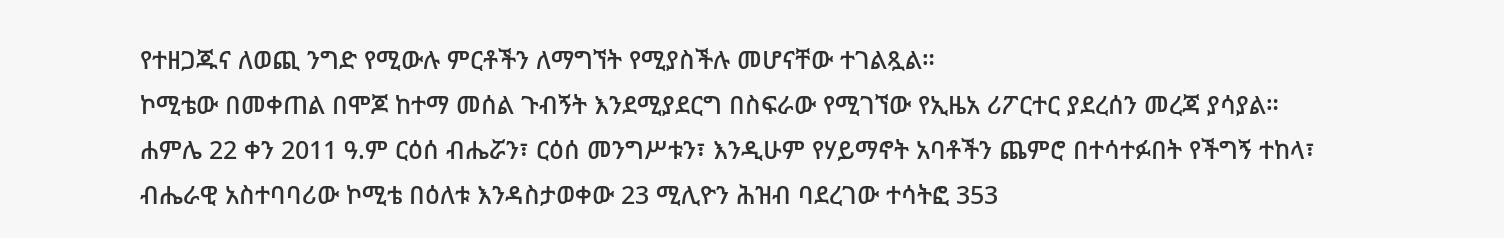የተዘጋጁና ለወጪ ንግድ የሚውሉ ምርቶችን ለማግኘት የሚያስችሉ መሆናቸው ተገልጿል።
ኮሚቴው በመቀጠል በሞጆ ከተማ መሰል ጉብኝት እንደሚያደርግ በስፍራው የሚገኘው የኢዜአ ሪፖርተር ያደረሰን መረጃ ያሳያል።
ሐምሌ 22 ቀን 2011 ዓ.ም ርዕሰ ብሔሯን፣ ርዕሰ መንግሥቱን፣ እንዲሁም የሃይማኖት አባቶችን ጨምሮ በተሳተፉበት የችግኝ ተከላ፣ ብሔራዊ አስተባባሪው ኮሚቴ በዕለቱ እንዳስታወቀው 23 ሚሊዮን ሕዝብ ባደረገው ተሳትፎ 353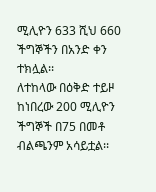ሚሊዮን 633 ሺህ 660 ችግኞችን በአንድ ቀን ተክሏል፡፡
ለተከላው በዕቅድ ተይዞ ከነበረው 200 ሚሊዮን ችግኞች በ75 በመቶ ብልጫንም አሳይቷል፡፡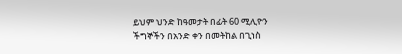ይህም ህንድ ከዓመታት በፊት 60 ሚሊዮን ችግኞችን በአንድ ቀን በመትከል በጊነስ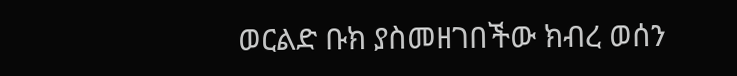ወርልድ ቡክ ያስመዘገበችው ክብረ ወሰን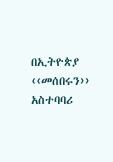በኢትዮጵያ ‹‹መሰበሩን›› አስተባባሪ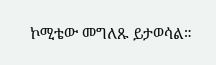ኮሚቴው መግለጹ ይታወሳል።